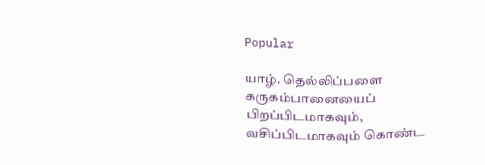Popular

யாழ். தெல்லிப்பளை கருகம்பானையைப் பிறப்பிடமாகவும், வசிப்பிடமாகவும் கொண்ட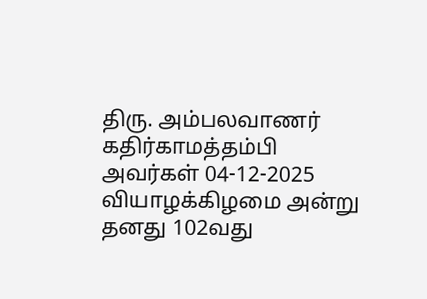திரு. அம்பலவாணர் கதிர்காமத்தம்பி அவர்கள் 04-12-2025 வியாழக்கிழமை அன்று தனது 102வது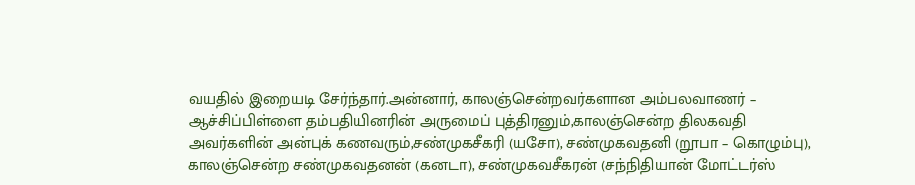வயதில் இறையடி சேர்ந்தார்.அன்னார், காலஞ்சென்றவர்களான அம்பலவாணர் – ஆச்சிப்பிள்ளை தம்பதியினரின் அருமைப் புத்திரனும்,காலஞ்சென்ற திலகவதி அவர்களின் அன்புக் கணவரும்,சண்முகசீகரி (யசோ), சண்முகவதனி (றூபா – கொழும்பு), காலஞ்சென்ற சண்முகவதனன் (கனடா), சண்முகவசீகரன் (சந்நிதியான் மோட்டர்ஸ்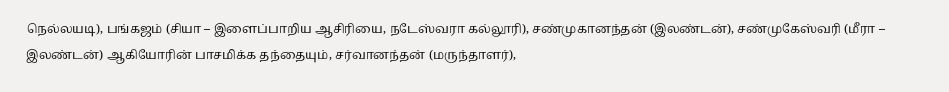நெல்லயடி), பங்கஜம் (சியா – இளைப்பாறிய ஆசிரியை, நடேஸ்வரா கல்லூரி), சண்முகானந்தன் (இலண்டன்), சண்முகேஸ்வரி (மீரா – இலண்டன்) ஆகியோரின் பாசமிக்க தந்தையும், சர்வானந்தன் (மருந்தாளர்),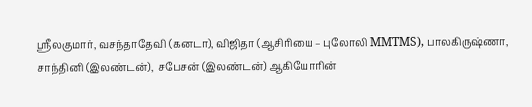ஶ்ரீலகுமார், வசந்தாதேவி (கனடா), விஜிதா (ஆசிரியை – புலோலி MMTMS), பாலகிருஷ்ணா, சாந்தினி (இலண்டன்),  சபேசன் (இலண்டன்) ஆகியோரின்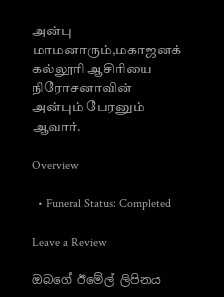அன்பு மாமனாரும்,மகாஜனக் கல்லூரி ஆசிரியை நிரோசனாவின் அன்பும் பேரனும் ஆவார்.

Overview

  • Funeral Status: Completed

Leave a Review

ඔබගේ ඊමේල් ලිපිනය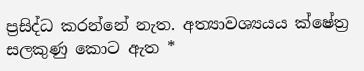ප්‍රසිද්ධ කරන්නේ නැත. අත්‍යාවශ්‍යයය ක්ෂේත්‍ර සලකුණු කොට ඇත *